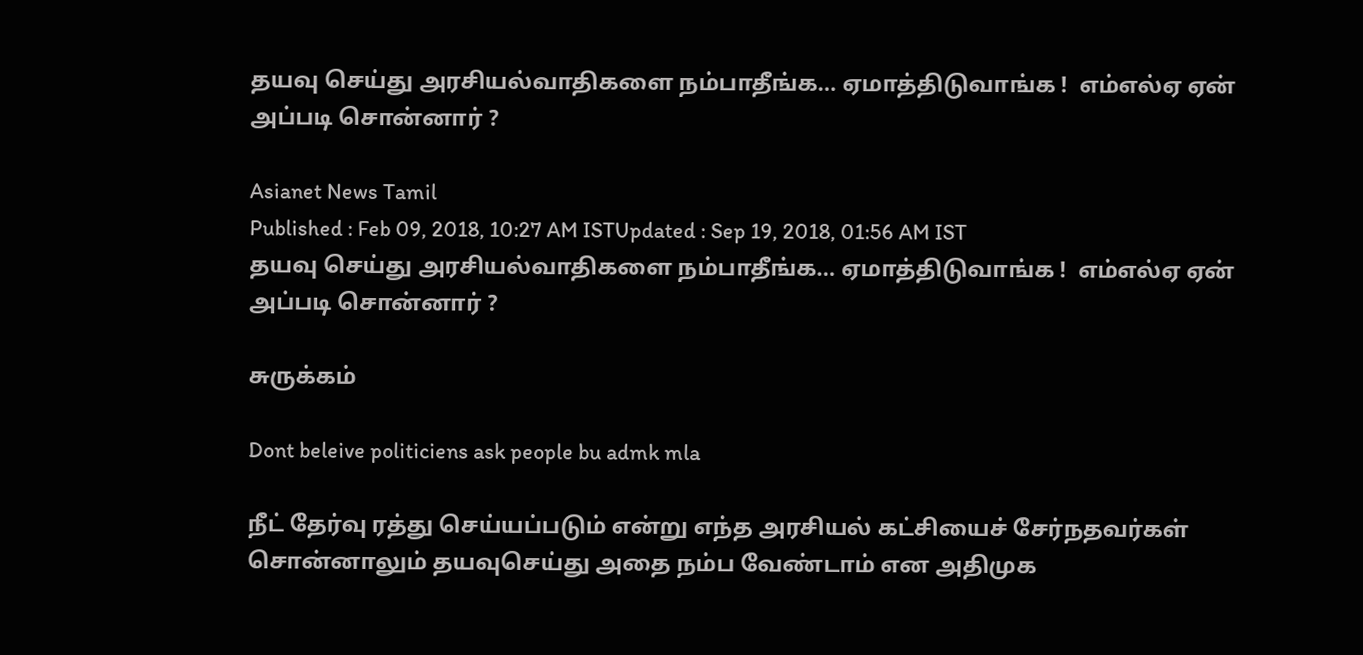தயவு செய்து அரசியல்வாதிகளை நம்பாதீங்க… ஏமாத்திடுவாங்க !  எம்எல்ஏ ஏன் அப்படி சொன்னார் ?

Asianet News Tamil
Published : Feb 09, 2018, 10:27 AM ISTUpdated : Sep 19, 2018, 01:56 AM IST
தயவு செய்து அரசியல்வாதிகளை நம்பாதீங்க… ஏமாத்திடுவாங்க !  எம்எல்ஏ ஏன் அப்படி சொன்னார் ?

சுருக்கம்

Dont beleive politiciens ask people bu admk mla

நீட் தேர்வு ரத்து செய்யப்படும் என்று எந்த அரசியல் கட்சியைச் சேர்நதவர்கள் சொன்னாலும் தயவுசெய்து அதை நம்ப வேண்டாம் என அதிமுக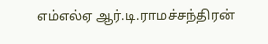எம்எல்ஏ ஆர்.டி.ராமச்சந்திரன்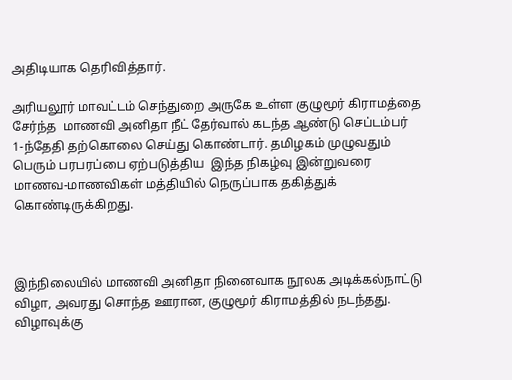அதிடியாக தெரிவித்தார்.

அரியலூர் மாவட்டம் செந்துறை அருகே உள்ள குழுமூர் கிராமத்தை சேர்ந்த  மாணவி அனிதா நீட் தேர்வால் கடந்த ஆண்டு செப்டம்பர் 1-ந்தேதி தற்கொலை செய்து கொண்டார். தமிழகம் முழுவதும் பெரும் பரபரப்பை ஏற்படுத்திய  இந்த நிகழ்வு இன்றுவரை மாணவ-மாணவிகள் மத்தியில் நெருப்பாக தகித்துக் கொண்டிருக்கிறது.



இந்நிலையில் மாணவி அனிதா நினைவாக நூலக அடிக்கல்நாட்டு விழா, அவரது சொந்த ஊரான, குழுமூர் கிராமத்தில் நடந்தது. விழாவுக்கு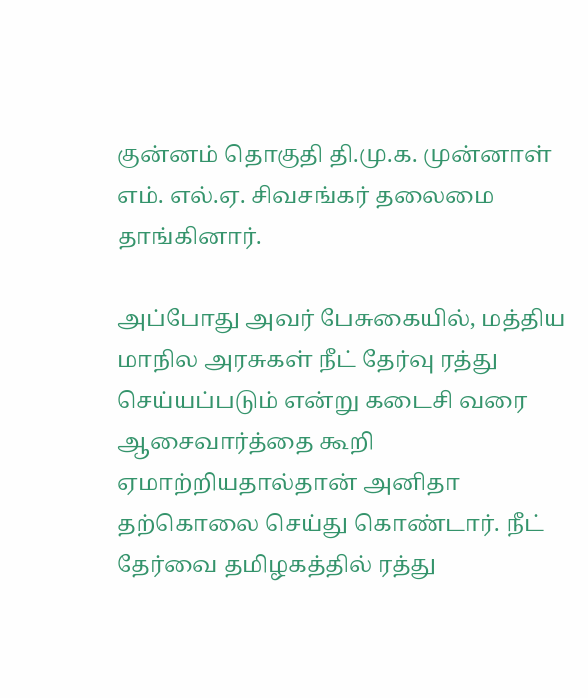குன்னம் தொகுதி தி.மு.க. முன்னாள் எம். எல்.ஏ. சிவசங்கர் தலைமை தாங்கினார்.

அப்போது அவர் பேசுகையில், மத்திய மாநில அரசுகள் நீட் தேர்வு ரத்து செய்யப்படும் என்று கடைசி வரை ஆசைவார்த்தை கூறி ஏமாற்றியதால்தான் அனிதா தற்கொலை செய்து கொண்டார். நீட் தேர்வை தமிழகத்தில் ரத்து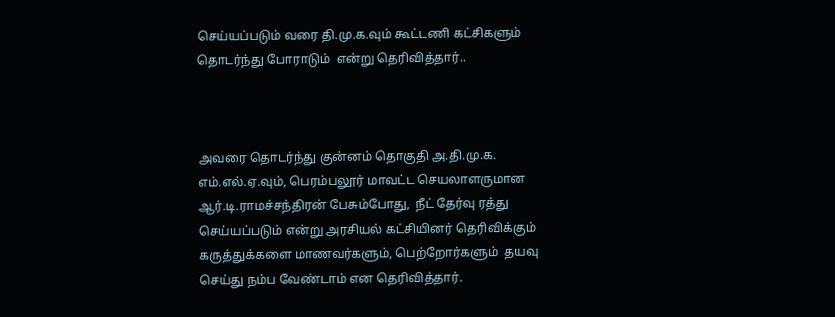செய்யப்படும் வரை தி.மு.க.வும் கூட்டணி கட்சிகளும் தொடர்ந்து போராடும்  என்று தெரிவித்தார்..



அவரை தொடர்ந்து குன்னம் தொகுதி அ.தி.மு.க. எம்.எல்.ஏ.வும், பெரம்பலூர் மாவட்ட செயலாளருமான ஆர்.டி.ராமச்சந்திரன் பேசும்போது,  நீட் தேர்வு ரத்து செய்யப்படும் என்று அரசியல் கட்சியினர் தெரிவிக்கும் கருத்துக்களை மாணவர்களும், பெற்றோர்களும்  தயவு செய்து நம்ப வேண்டாம் என தெரிவித்தார்.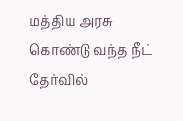மத்திய அரசு கொண்டு வந்த நீட் தேர்வில்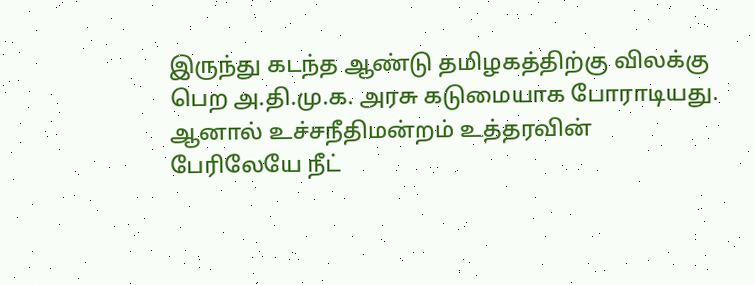இருந்து கடந்த ஆண்டு தமிழகத்திற்கு விலக்கு பெற அ.தி.மு.க. அரசு கடுமையாக போராடியது. ஆனால் உச்சநீதிமன்றம் உத்தரவின் பேரிலேயே நீட்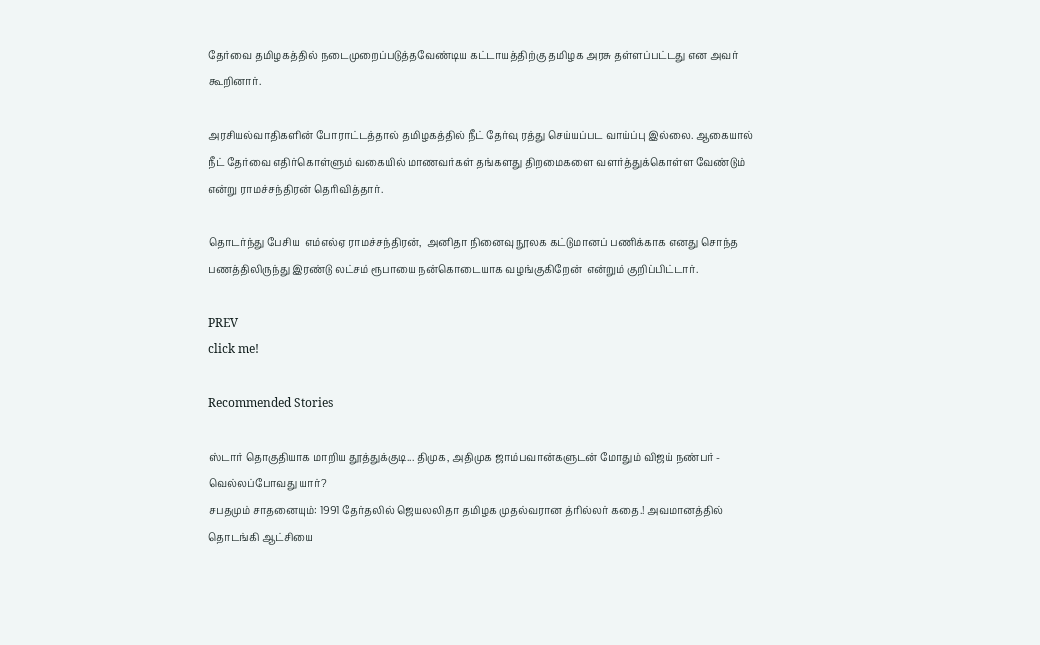தேர்வை தமிழகத்தில் நடைமுறைப்படுத்தவேண்டிய கட்டாயத்திற்கு தமிழக அரசு தள்ளப்பட்டது என அவர் கூறினார்.

அரசியல்வாதிகளின் போராட்டத்தால் தமிழகத்தில் நீட் தேர்வு ரத்து செய்யப்பட வாய்ப்பு இல்லை. ஆகையால் நீட் தேர்வை எதிர்கொள்ளும் வகையில் மாணவர்கள் தங்களது திறமைகளை வளர்த்துக்கொள்ள வேண்டும்  என்று ராமச்சந்திரன் தெரிவித்தார்.

தொடர்ந்து பேசிய  எம்எல்ஏ ராமச்சந்திரன்,  அனிதா நினைவு நூலக கட்டுமானப் பணிக்காக எனது சொந்த பணத்திலிருந்து இரண்டு லட்சம் ரூபாயை நன்கொடையாக வழங்குகிறேன்  என்றும் குறிப்பிட்டார்.

PREV
click me!

Recommended Stories

ஸ்டார் தொகுதியாக மாறிய தூத்துக்குடி... திமுக, அதிமுக ஜாம்பவான்களுடன் மோதும் விஜய் நண்பர் - வெல்லப்போவது யார்?
சபதமும் சாதனையும்: 1991 தேர்தலில் ஜெயலலிதா தமிழக முதல்வரான த்ரில்லர் கதை.! அவமானத்தில் தொடங்கி ஆட்சியை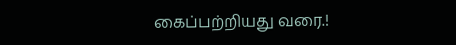கைப்பற்றியது வரை.!